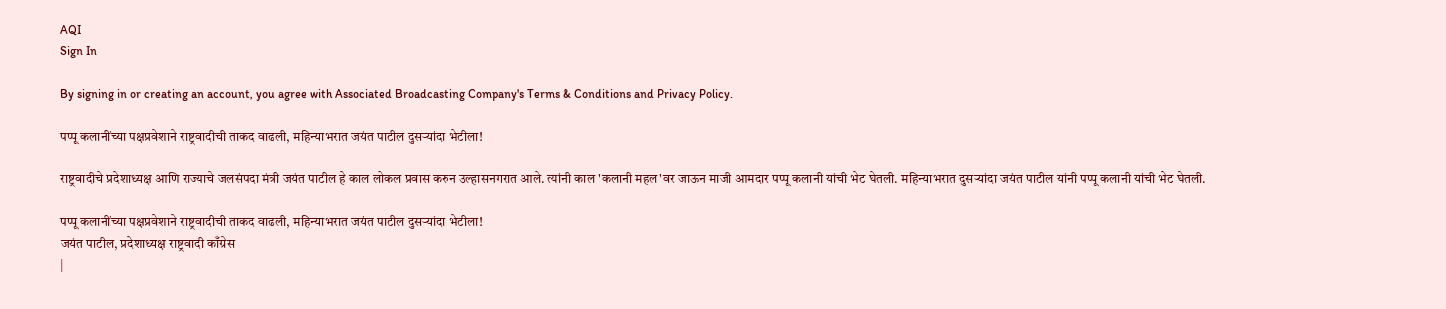AQI
Sign In

By signing in or creating an account, you agree with Associated Broadcasting Company's Terms & Conditions and Privacy Policy.

पप्पू कलानींच्या पक्षप्रवेशाने राष्ट्रवादीची ताकद वाढली, महिन्याभरात जयंत पाटील दुसऱ्यांदा भेटीला!

राष्ट्रवादीचे प्रदेशाध्यक्ष आणि राज्याचे जलसंपदा मंत्री जयंत पाटील हे काल लोकल प्रवास करुन उल्हासनगरात आले. त्यांनी काल 'कलानी महल'वर जाऊन माजी आमदार पप्पू कलानी यांची भेट घेतली. महिन्याभरात दुसऱ्यांदा जयंत पाटील यांनी पप्पू कलानी यांची भेट घेतली.

पप्पू कलानींच्या पक्षप्रवेशाने राष्ट्रवादीची ताकद वाढली, महिन्याभरात जयंत पाटील दुसऱ्यांदा भेटीला!
जयंत पाटील, प्रदेशाध्यक्ष राष्ट्रवादी काँग्रेस
|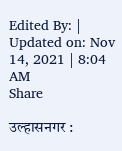Edited By: | Updated on: Nov 14, 2021 | 8:04 AM
Share

उल्हासनगर :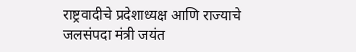राष्ट्रवादीचे प्रदेशाध्यक्ष आणि राज्याचे जलसंपदा मंत्री जयंत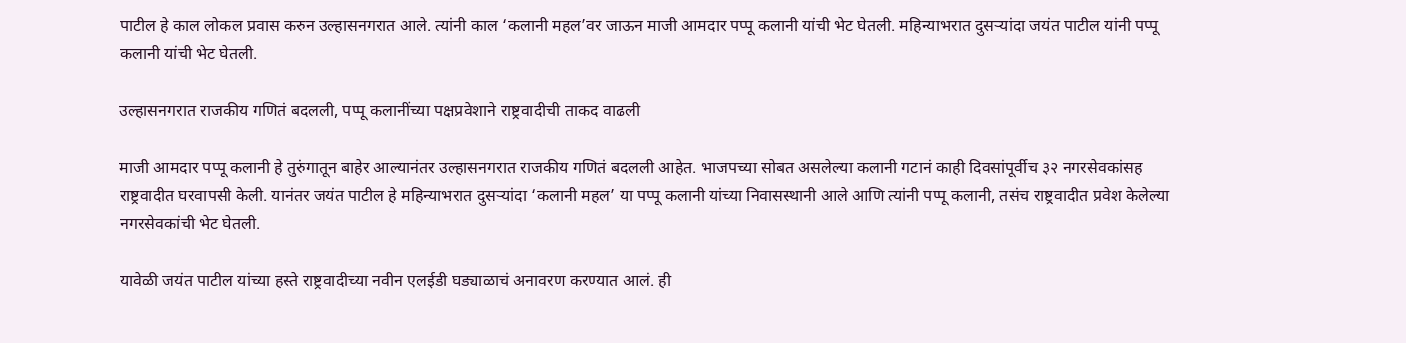पाटील हे काल लोकल प्रवास करुन उल्हासनगरात आले. त्यांनी काल ‘कलानी महल’वर जाऊन माजी आमदार पप्पू कलानी यांची भेट घेतली. महिन्याभरात दुसऱ्यांदा जयंत पाटील यांनी पप्पू कलानी यांची भेट घेतली.

उल्हासनगरात राजकीय गणितं बदलली, पप्पू कलानींच्या पक्षप्रवेशाने राष्ट्रवादीची ताकद वाढली

माजी आमदार पप्पू कलानी हे तुरुंगातून बाहेर आल्यानंतर उल्हासनगरात राजकीय गणितं बदलली आहेत. भाजपच्या सोबत असलेल्या कलानी गटानं काही दिवसांपूर्वीच ३२ नगरसेवकांसह राष्ट्रवादीत घरवापसी केली. यानंतर जयंत पाटील हे महिन्याभरात दुसऱ्यांदा ‘कलानी महल’ या पप्पू कलानी यांच्या निवासस्थानी आले आणि त्यांनी पप्पू कलानी, तसंच राष्ट्रवादीत प्रवेश केलेल्या नगरसेवकांची भेट घेतली.

यावेळी जयंत पाटील यांच्या हस्ते राष्ट्रवादीच्या नवीन एलईडी घड्याळाचं अनावरण करण्यात आलं. ही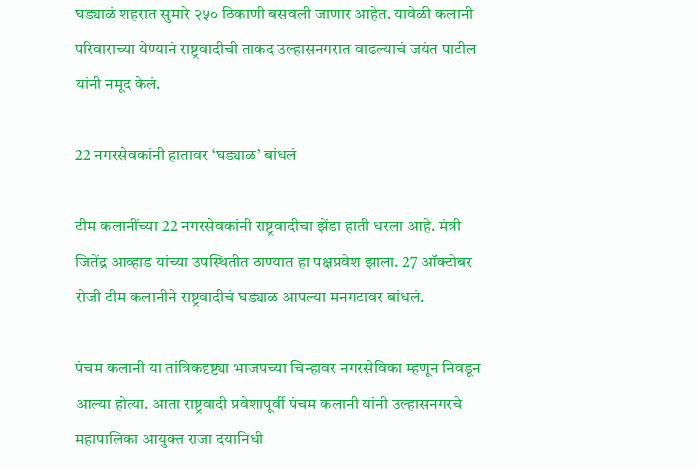घड्याळं शहरात सुमारे २५० ठिकाणी बसवली जाणार आहेत. यावेळी कलानी परिवाराच्या येण्यानं राष्ट्रवादीची ताकद उल्हासनगरात वाढल्याचं जयंत पाटील यांनी नमूद केलं.

22 नगरसेवकांनी हातावर ‘घड्याळ’ बांधलं

टीम कलानींच्या 22 नगरसेवकांनी राष्ट्रवादीचा झेंडा हाती धरला आहे. मंत्री जितेंद्र आव्हाड यांच्या उपस्थितीत ठाण्यात हा पक्षप्रवेश झाला. 27 ऑक्टोबर रोजी टीम कलानीने राष्ट्रवादीचं घड्याळ आपल्या मनगटावर बांधलं.

पंचम कलानी या तांत्रिकदृष्ट्या भाजपच्या चिन्हावर नगरसेविका म्हणून निवडून आल्या होत्या. आता राष्ट्रवादी प्रवेशापूर्वी पंचम कलानी यांनी उल्हासनगरचे महापालिका आयुक्त राजा दयानिधी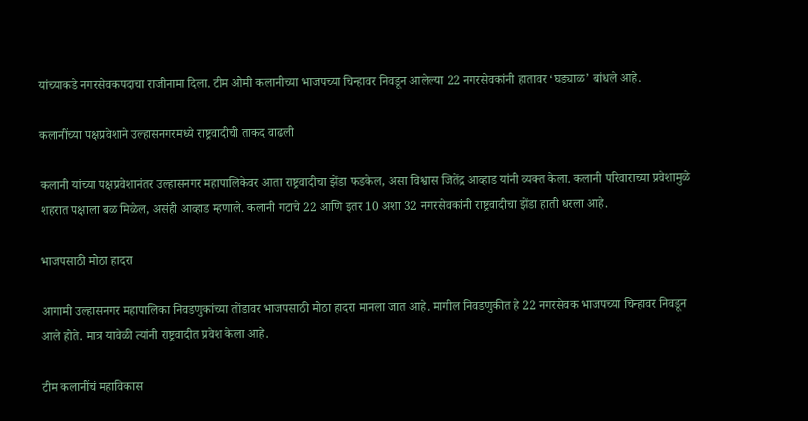यांच्याकडे नगरसेवकपदाचा राजीनामा दिला. टीम ओमी कलानीच्या भाजपच्या चिन्हावर निवडून आलेल्या 22 नगरसेवकांनी हातावर ‘घड्याळ’ बांधले आहे.

कलानींच्या पक्षप्रवेशाने उल्हासनगरमध्ये राष्ट्रवादीची ताकद वाढली

कलानी यांच्या पक्षप्रवेशानंतर उल्हासनगर महापालिकेवर आता राष्ट्रवादीचा झेंडा फडकेल, असा विश्वास जितेंद्र आव्हाड यांनी व्यक्त केला. कलानी परिवाराच्या प्रवेशामुळे शहरात पक्षाला बळ मिळेल, असंही आव्हाड म्हणाले. कलानी गटाचे 22 आणि इतर 10 अशा 32 नगरसेवकांनी राष्ट्रवादीचा झेंडा हाती धरला आहे.

भाजपसाठी मोठा हादरा

आगामी उल्हासनगर महापालिका निवडणुकांच्या तोंडावर भाजपसाठी मोठा हादरा मानला जात आहे. मागील निवडणुकीत हे 22 नगरसेवक भाजपच्या चिन्हावर निवडून आले होते. मात्र यावेळी त्यांनी राष्ट्रवादीत प्रवेश केला आहे.

टीम कलानींचं महाविकास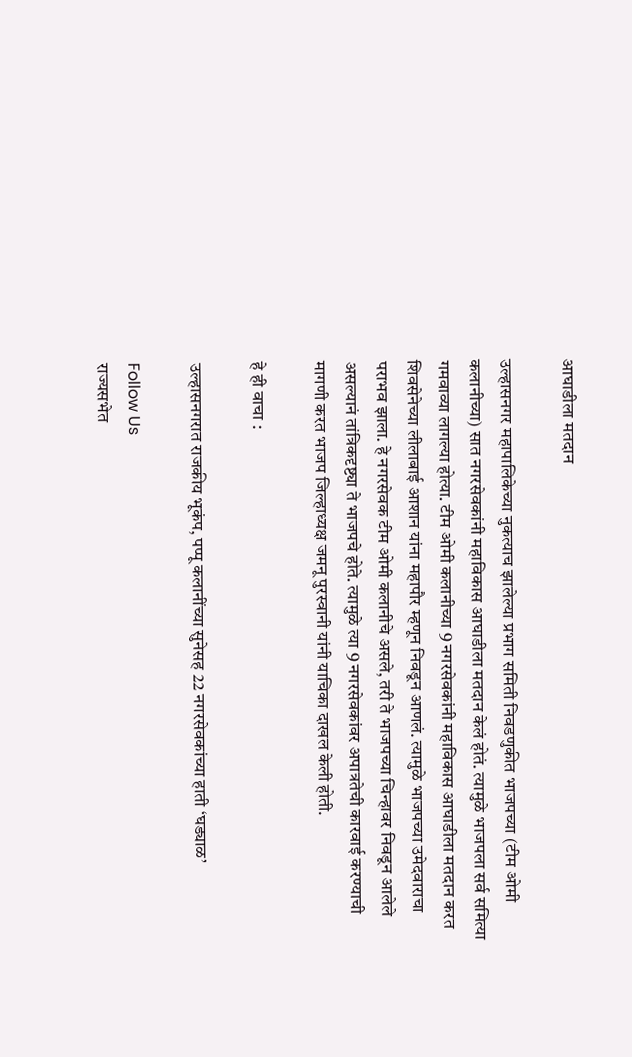आघाडीला मतदान

उल्हासनगर महापालिकेच्या नुकत्याच झालेल्या प्रभाग समिती निवडणुकीत भाजपच्या (टीम ओमी कलानीच्या) सात नगरसेवकांनी महाविकास आघाडीला मतदान केलं होतं. त्यामुळे भाजपला सर्व समित्या गमवाव्या लागल्या होत्या. टीम ओमी कलानीच्या 9 नगरसेवकांनी महाविकास आघाडीला मतदान करत शिवसेनेच्या लीलाबाई आशान यांना महापौर म्हणून निवडून आणलं. त्यामुळे भाजपच्या उमेदवाराचा पराभव झाला. हे नगरसेवक टीम ओमी कलानीचे असले, तरी ते भाजपच्या चिन्हावर निवडून आलेले असल्यानं तांत्रिकदृष्ट्या ते भाजपचे होते. त्यामुळे त्या 9 नगरसेवकांवर अपात्रतेची कारवाई करण्याची मागणी करत भाजप जिल्हाध्यक्ष जमनू पुरस्वानी यांनी याचिका दाखल केली होती.

हे ही वाचा :

उल्हासनगरात राजकीय भूकंप, पप्पू कलानींच्या सुनेसह 22 नगरसेवकांच्या हाती ‘घड्याळ’

Follow Us
राज्यसभेत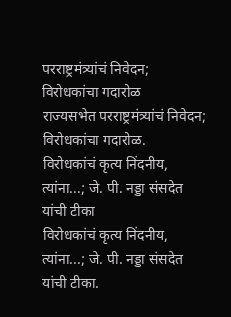परराष्ट्रमंत्र्यांचं निवेदन; विरोधकांचा गदारोळ
राज्यसभेत परराष्ट्रमंत्र्यांचं निवेदन; विरोधकांचा गदारोळ.
विरोधकांचं कृत्य निंदनीय, त्यांना...; जे. पी. नड्डा संसदेत यांची टीका
विरोधकांचं कृत्य निंदनीय, त्यांना...; जे. पी. नड्डा संसदेत यांची टीका.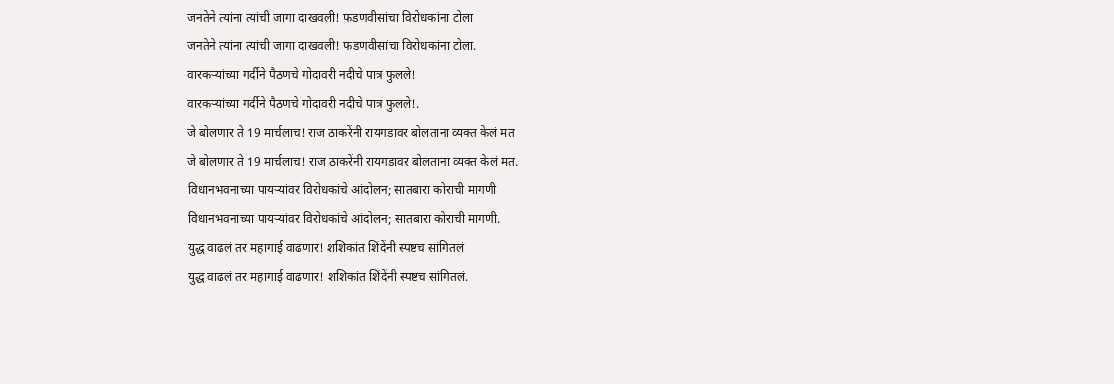जनतेने त्यांना त्यांची जागा दाखवली! फडणवीसांचा विरोधकांना टोला
जनतेने त्यांना त्यांची जागा दाखवली! फडणवीसांचा विरोधकांना टोला.
वारकऱ्यांच्या गर्दीने पैठणचे गोदावरी नदीचे पात्र फुलले!
वारकऱ्यांच्या गर्दीने पैठणचे गोदावरी नदीचे पात्र फुलले!.
जे बोलणार ते 19 मार्चलाच! राज ठाकरेंनी रायगडावर बोलताना व्यक्त केलं मत
जे बोलणार ते 19 मार्चलाच! राज ठाकरेंनी रायगडावर बोलताना व्यक्त केलं मत.
विधानभवनाच्या पायऱ्यांवर विरोधकांचे आंदोलन; सातबारा कोराची मागणी
विधानभवनाच्या पायऱ्यांवर विरोधकांचे आंदोलन; सातबारा कोराची मागणी.
युद्ध वाढलं तर महागाई वाढणार! शशिकांत शिंदेंनी स्पष्टच सांगितलं
युद्ध वाढलं तर महागाई वाढणार! शशिकांत शिंदेंनी स्पष्टच सांगितलं.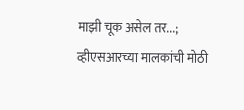माझी चूक असेल तर...; व्हीएसआरच्या मालकांची मोठी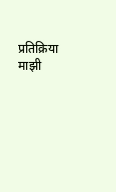प्रतिक्रिया
माझी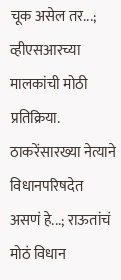चूक असेल तर...; व्हीएसआरच्या मालकांची मोठी प्रतिक्रिया.
ठाकरेंसारख्या नेत्याने विधानपरिषदेत असणं हे...; राऊतांचं मोठं विधान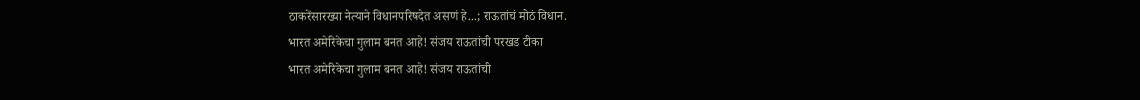ठाकरेंसारख्या नेत्याने विधानपरिषदेत असणं हे...; राऊतांचं मोठं विधान.
भारत अमेरिकेचा गुलाम बनत आहे! संजय राऊतांची परखड टीका
भारत अमेरिकेचा गुलाम बनत आहे! संजय राऊतांची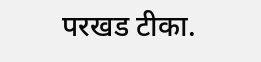परखड टीका.